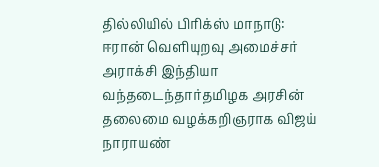தில்லியில் பிரிக்ஸ் மாநாடு: ஈரான் வெளியுறவு அமைச்சர் அராக்சி இந்தியா வந்தடைந்தார்தமிழக அரசின் தலைமை வழக்கறிஞராக விஜய் நாராயண்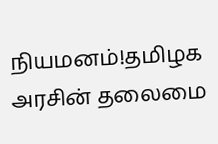நியமனம்!தமிழக அரசின் தலைமை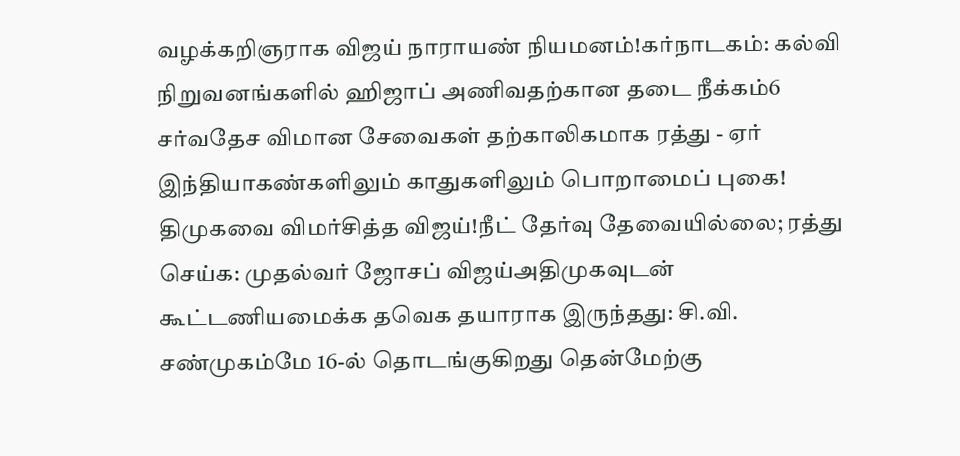வழக்கறிஞராக விஜய் நாராயண் நியமனம்!கர்நாடகம்: கல்வி நிறுவனங்களில் ஹிஜாப் அணிவதற்கான தடை நீக்கம்6 சர்வதேச விமான சேவைகள் தற்காலிகமாக ரத்து - ஏர் இந்தியாகண்களிலும் காதுகளிலும் பொறாமைப் புகை! திமுகவை விமர்சித்த விஜய்!நீட் தேர்வு தேவையில்லை; ரத்து செய்க: முதல்வர் ஜோசப் விஜய்அதிமுகவுடன் கூட்டணியமைக்க தவெக தயாராக இருந்தது: சி.வி. சண்முகம்மே 16-ல் தொடங்குகிறது தென்மேற்கு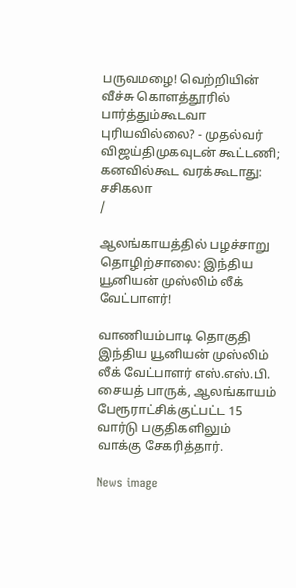பருவமழை! வெற்றியின் வீச்சு கொளத்தூரில் பார்த்தும்கூடவா புரியவில்லை? - முதல்வர் விஜய்திமுகவுடன் கூட்டணி; கனவில்கூட வரக்கூடாது: சசிகலா
/

ஆலங்காயத்தில் பழச்சாறு தொழிற்சாலை: இந்திய யூனியன் முஸ்லிம் லீக் வேட்பாளர்!

வாணியம்பாடி தொகுதி இந்திய யூனியன் முஸ்லிம் லீக் வேட்பாளர் எஸ்.எஸ்.பி. சையத் பாருக், ஆலங்காயம் பேரூராட்சிக்குட்பட்ட 15 வார்டு பகுதிகளிலும் வாக்கு சேகரித்தார்.

News image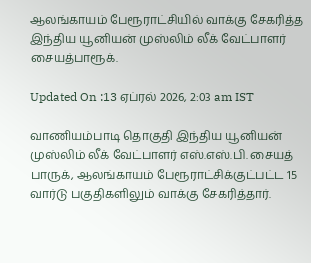ஆலங்காயம் பேரூராட்சியில் வாக்கு சேகரித்த இந்திய யூனியன் முஸ்லிம் லீக் வேட்பாளர் சையத்பாரூக்.

Updated On :13 ஏப்ரல் 2026, 2:03 am IST

வாணியம்பாடி தொகுதி இந்திய யூனியன் முஸ்லிம் லீக் வேட்பாளர் எஸ்.எஸ்.பி. சையத் பாருக், ஆலங்காயம் பேரூராட்சிக்குட்பட்ட 15 வார்டு பகுதிகளிலும் வாக்கு சேகரித்தார்.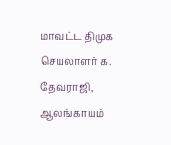மாவட்ட திமுக செயலாளர் க. தேவராஜி, ஆலங்காயம்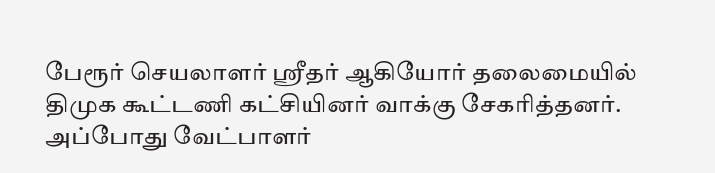பேரூர் செயலாளர் ஸ்ரீதர் ஆகியோர் தலைமையில் திமுக கூட்டணி கட்சியினர் வாக்கு சேகரித்தனர். அப்போது வேட்பாளர்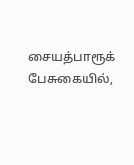சையத்பாரூக் பேசுகையில்,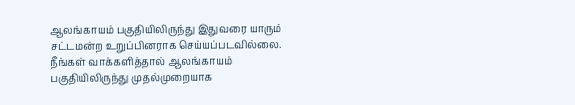ஆலங்காயம் பகுதியிலிருந்து இதுவரை யாரும் சட்டமன்ற உறுப்பினராக செய்யப்படவில்லை. நீங்கள் வாக்களித்தால் ஆலங்காயம் பகுதியிலிருந்து முதல்முறையாக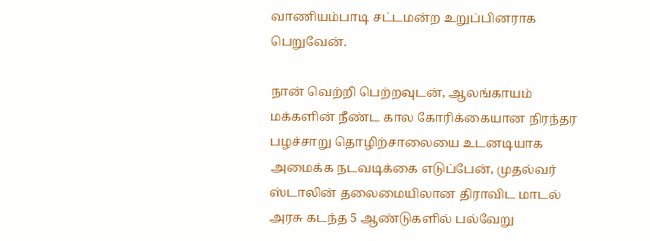வாணியம்பாடி சட்டமன்ற உறுப்பினராக பெறுவேன்.

நான் வெற்றி பெற்றவுடன், ஆலங்காயம் மக்களின் நீண்ட கால கோரிக்கையான நிரந்தர பழச்சாறு தொழிற்சாலையை உடனடியாக அமைக்க நடவடிக்கை எடுப்பேன், முதல்வர் ஸ்டாலின் தலைமையிலான திராவிட மாடல் அரசு கடந்த 5 ஆண்டுகளில் பல்வேறு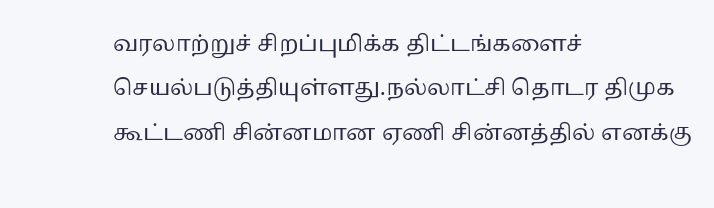வரலாற்றுச் சிறப்புமிக்க திட்டங்களைச் செயல்படுத்தியுள்ளது.நல்லாட்சி தொடர திமுக கூட்டணி சின்னமான ஏணி சின்னத்தில் எனக்கு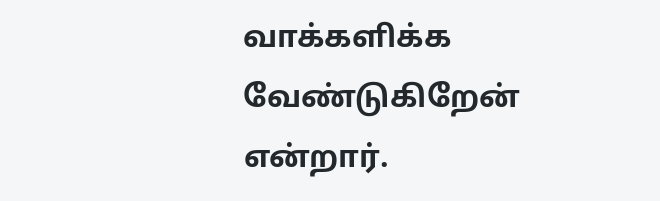வாக்களிக்க வேண்டுகிறேன் என்றார்.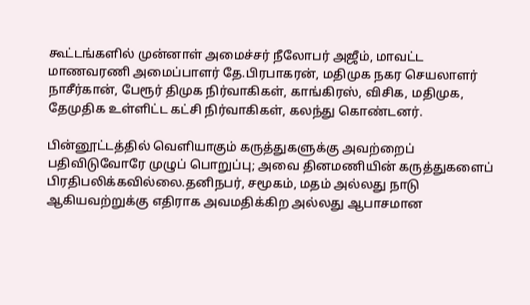கூட்டங்களில் முன்னாள் அமைச்சர் நீலோபர் அஜீம், மாவட்ட மாணவரணி அமைப்பாளர் தே.பிரபாகரன், மதிமுக நகர செயலாளர் நாசீர்கான், பேரூர் திமுக நிர்வாகிகள், காங்கிரஸ், விசிக, மதிமுக, தேமுதிக உள்ளிட்ட கட்சி நிர்வாகிகள், கலந்து கொண்டனர்.

பின்னூட்டத்தில் வெளியாகும் கருத்துகளுக்கு அவற்றைப் பதிவிடுவோரே முழுப் பொறுப்பு; அவை தினமணியின் கருத்துகளைப் பிரதிபலிக்கவில்லை.தனிநபர், சமூகம், மதம் அல்லது நாடு ஆகியவற்றுக்கு எதிராக அவமதிக்கிற அல்லது ஆபாசமான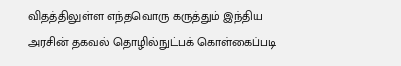விதத்திலுள்ள எந்தவொரு கருத்தும் இந்திய அரசின் தகவல் தொழில்நுட்பக் கொள்கைப்படி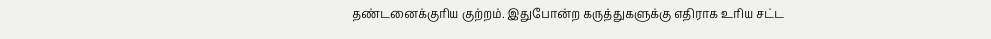தண்டனைக்குரிய குற்றம். இதுபோன்ற கருத்துகளுக்கு எதிராக உரிய சட்ட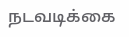நடவடிக்கை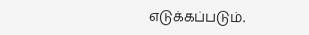எடுக்கப்படும்.